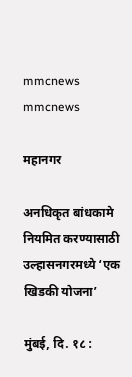mmcnews mmcnews

महानगर

अनधिकृत बांधकामे नियमित करण्यासाठी उल्हासनगरमध्ये ‘एक खिडकी योजना’

मुंबई, दि. १८ :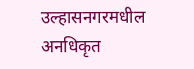उल्हासनगरमधील अनधिकृत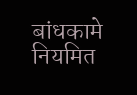बांधकामे नियमित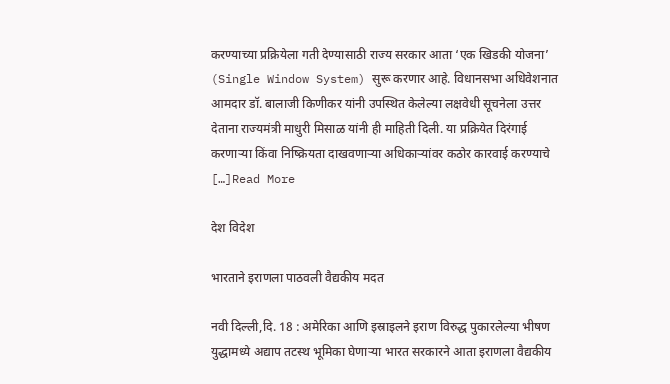करण्याच्या प्रक्रियेला गती देण्यासाठी राज्य सरकार आता ‘एक खिडकी योजना’ (Single Window System) सुरू करणार आहे. विधानसभा अधिवेशनात आमदार डॉ. बालाजी किणीकर यांनी उपस्थित केलेल्या लक्षवेधी सूचनेला उत्तर देताना राज्यमंत्री माधुरी मिसाळ यांनी ही माहिती दिली. या प्रक्रियेत दिरंगाई करणाऱ्या किंवा निष्क्रियता दाखवणाऱ्या अधिकाऱ्यांवर कठोर कारवाई करण्याचे […]Read More

देश विदेश

भारताने इराणला पाठवली वैद्यकीय मदत

नवी दिल्ली,दि. 18 : अमेरिका आणि इस्राइलने इराण विरुद्ध पुकारलेल्या भीषण युद्धामध्ये अद्याप तटस्थ भूमिका घेणाऱ्या भारत सरकारने आता इराणला वैद्यकीय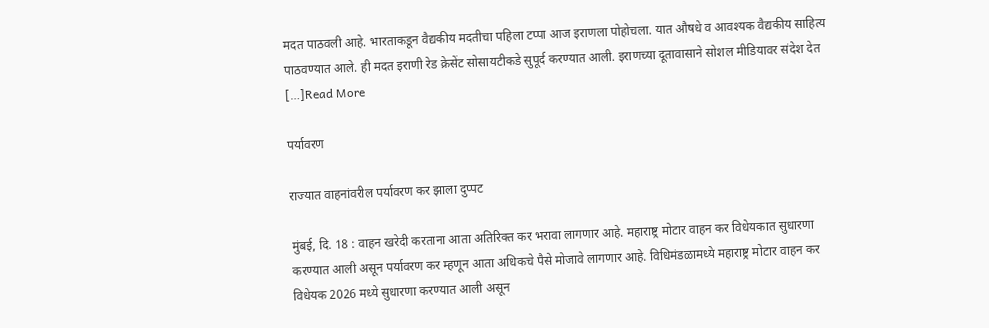मदत पाठवली आहे. भारताकडून वैद्यकीय मदतीचा पहिला टप्पा आज इराणला पोहोचला. यात औषधे व आवश्यक वैद्यकीय साहित्य पाठवण्यात आले. ही मदत इराणी रेड क्रेसेंट सोसायटीकडे सुपूर्द करण्यात आली. इराणच्या दूतावासाने सोशल मीडियावर संदेश देत […]Read More

पर्यावरण

राज्यात वाहनांवरील पर्यावरण कर झाला दुप्पट

मुंबई, दि. 18 : वाहन खरेदी करताना आता अतिरिक्त कर भरावा लागणार आहे. महाराष्ट्र मोटार वाहन कर विधेयकात सुधारणा करण्यात आली असून पर्यावरण कर म्हणून आता अधिकचे पैसे मोजावे लागणार आहे. विधिमंडळामध्ये महाराष्ट्र मोटार वाहन कर विधेयक 2026 मध्ये सुधारणा करण्यात आली असून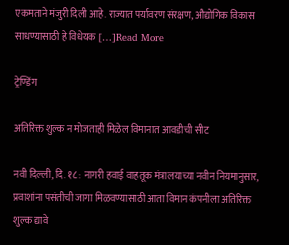एकमताने मंजुरी दिली आहे. राज्यात पर्यावरण संरक्षण, औद्योगिक विकास साधण्यासाठी हे विधेयक […]Read More

ट्रेण्डिंग

अतिरिक्त शुल्क न मोजताही मिळेल विमानात आवडीची सीट

नवी दिल्ली, दि. १८ : नागरी हवाई वाहतूक मंत्रालयाच्या नवीन नियमानुसार, प्रवाशांना पसंतीची जागा मिळवण्यासाठी आता विमान कंपनीला अतिरिक्त शुल्क द्यावे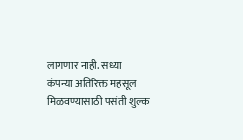लागणार नाही. सध्या कंपन्या अतिरिक्त महसूल मिळवण्यासाठी पसंती शुल्क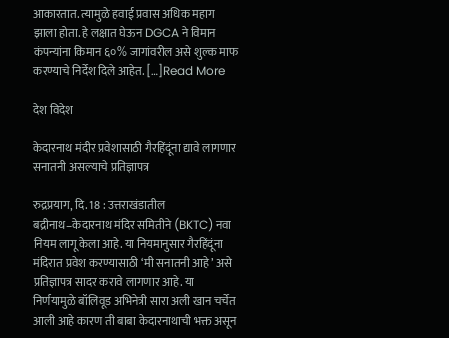आकारतात. त्यामुळे हवाई प्रवास अधिक महाग झाला होता. हे लक्षात घेऊन DGCA ने विमान कंपन्यांना किमान ६०% जागांवरील असे शुल्क माफ करण्याचे निर्देश दिले आहेत. […]Read More

देश विदेश

केदारनाथ मंदीर प्रवेशासाठी गैरहिंदूंना द्यावे लागणार सनातनी असल्याचे प्रतिज्ञापत्र

रुद्रप्रयाग, दि. 18 : उत्तराखंडातील बद्रीनाथ–केदारनाथ मंदिर समितीने (BKTC) नवा नियम लागू केला आहे. या नियमानुसार गैरहिंदूंना मंदिरात प्रवेश करण्यासाठी ‘मी सनातनी आहे’ असे प्रतिज्ञापत्र सादर करावे लागणार आहे. या निर्णयामुळे बॉलिवूड अभिनेत्री सारा अली खान चर्चेत आली आहे कारण ती बाबा केदारनाथाची भक्त असून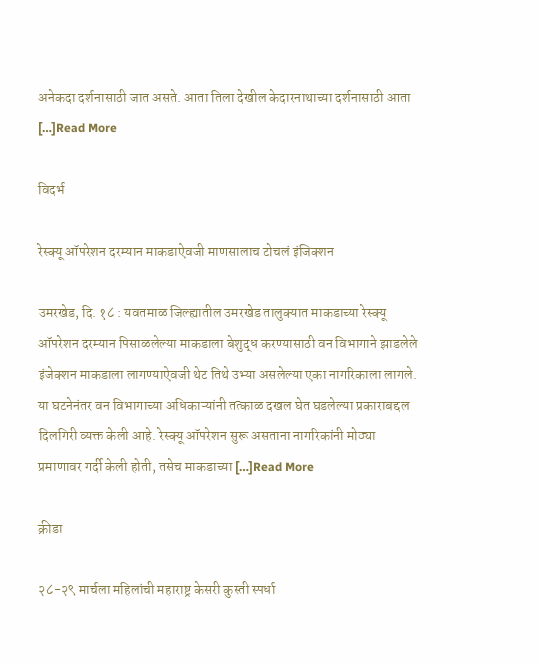अनेकदा दर्शनासाठी जात असते. आता तिला देखील केदारनाथाच्या दर्शनासाठी आता […]Read More

विदर्भ

रेस्क्यू ऑपरेशन दरम्यान माकडाऐवजी माणसालाच टोचलं इंजिक्शन

उमरखेड, दि. १८ : यवतमाळ जिल्ह्यातील उमरखेड तालुक्यात माकडाच्या रेस्क्यू ऑपरेशन दरम्यान पिसाळलेल्या माकडाला बेशुद्ध करण्यासाठी वन विभागाने झाडलेले इंजेक्शन माकडाला लागण्याऐवजी थेट तिथे उभ्या असलेल्या एका नागरिकाला लागले. या घटनेनंतर वन विभागाच्या अधिकाऱ्यांनी तत्काळ दखल घेत घडलेल्या प्रकाराबद्दल दिलगिरी व्यक्त केली आहे. रेस्क्यू ऑपरेशन सुरू असताना नागरिकांनी मोठ्या प्रमाणावर गर्दी केली होती, तसेच माकडाच्या […]Read More

क्रीडा

२८-२९ मार्चला महिलांची महाराष्ट्र केसरी कुस्ती स्पर्धा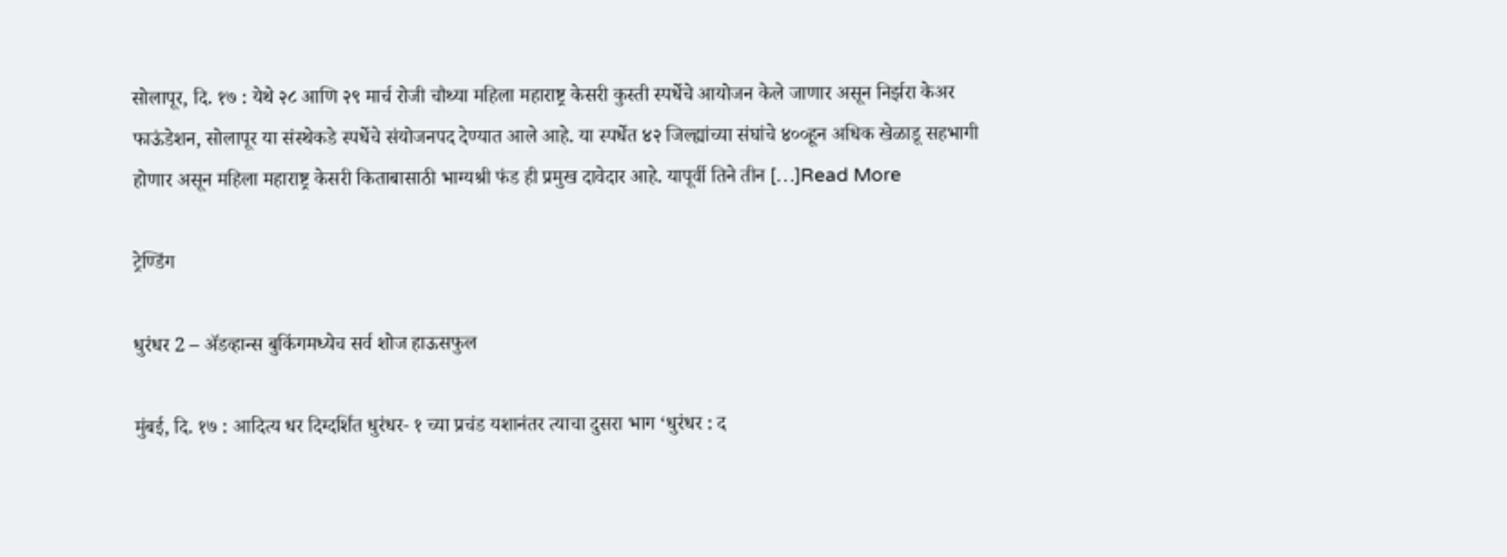सोलापूर, दि. १७ : येथे २८ आणि २९ मार्च रोजी चौथ्या महिला महाराष्ट्र केसरी कुस्ती स्पर्धेचे आयोजन केले जाणार असून निर्झरा केअर फाऊंडेशन, सोलापूर या संस्थेकडे स्पर्धेचे संयोजनपद देण्यात आले आहे. या स्पर्धेत ४२ जिल्ह्यांच्या संघांचे ४००हून अधिक खेळाडू सहभागी होणार असून महिला महाराष्ट्र केसरी किताबासाठी भाग्यश्री फंड ही प्रमुख दावेदार आहे. यापूर्वी तिने तीन […]Read More

ट्रेण्डिंग

धुरंधर 2 – ॲडव्हान्स बुकिंगमध्येच सर्व शोज हाऊसफुल

मुंबई, दि. १७ : आदित्य धर दिग्दर्शित धुरंधर- १ च्या प्रचंड यशानंतर त्याचा दुसरा भाग ‘धुरंधर : द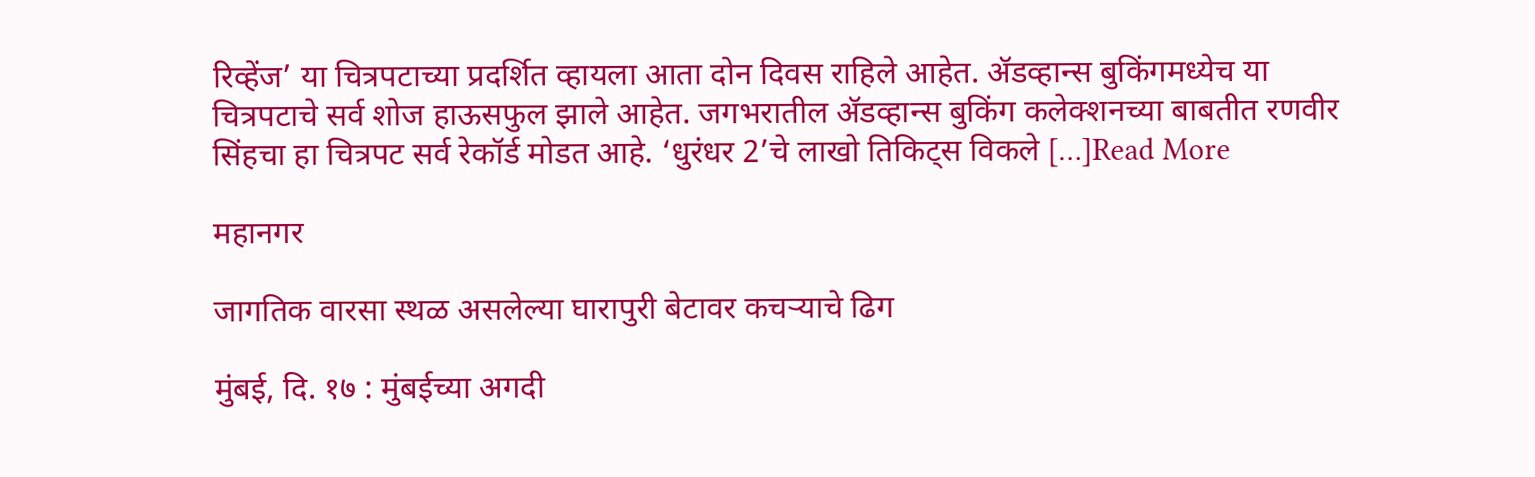रिव्हेंज’ या चित्रपटाच्या प्रदर्शित व्हायला आता दोन दिवस राहिले आहेत. ॲडव्हान्स बुकिंगमध्येच या चित्रपटाचे सर्व शोज हाऊसफुल झाले आहेत. जगभरातील ॲडव्हान्स बुकिंग कलेक्शनच्या बाबतीत रणवीर सिंहचा हा चित्रपट सर्व रेकॉर्ड मोडत आहे. ‘धुरंधर 2’चे लाखो तिकिट्स विकले […]Read More

महानगर

जागतिक वारसा स्थळ असलेल्या घारापुरी बेटावर कचऱ्याचे ढिग

मुंबई, दि. १७ : मुंबईच्या अगदी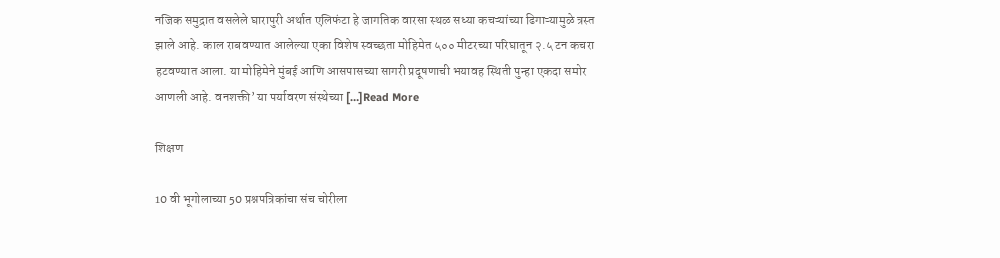नजिक समुद्रात वसलेले घारापुरी अर्थात एलिफंटा हे जागतिक वारसा स्थळ सध्या कचऱ्यांच्या ढिगाऱ्यामुळे त्रस्त झाले आहे. काल राबवण्यात आलेल्या एका विशेष स्वच्छता मोहिमेत ५०० मीटरच्या परिघातून २.५ टन कचरा हटवण्यात आला. या मोहिमेने मुंबई आणि आसपासच्या सागरी प्रदूषणाची भयावह स्थिती पुन्हा एकदा समोर आणली आहे. वनशक्ती’ या पर्यावरण संस्थेच्या […]Read More

शिक्षण

10 वी भूगोलाच्या 50 प्रश्नपत्रिकांचा संच चोरीला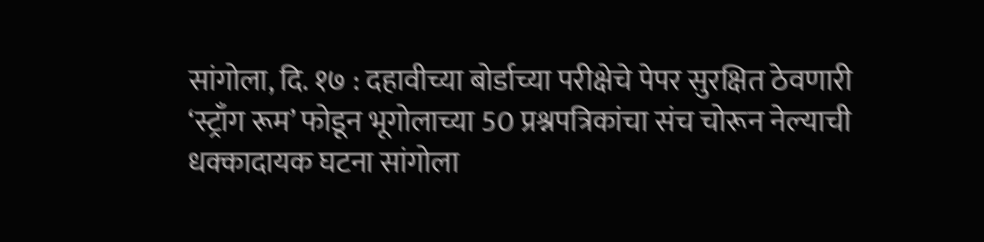सांगोला, दि. १७ : दहावीच्या बोर्डाच्या परीक्षेचे पेपर सुरक्षित ठेवणारी ‘स्ट्राँग रूम’ फोडून भूगोलाच्या 50 प्रश्नपत्रिकांचा संच चोरून नेल्याची धक्कादायक घटना सांगोला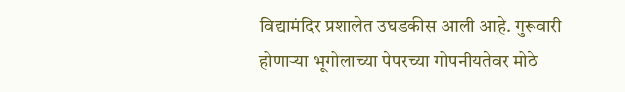विद्यामंदिर प्रशालेत उघडकीस आली आहे. गुरूवारी होणाऱ्या भूगोलाच्या पेपरच्या गोपनीयतेवर मोठे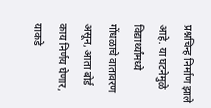प्रश्नचिन्ह निर्माण झाले आहे. या घटनेमुळे विद्यार्थ्यांमध्ये गोंधळाचे वातावरण असून, आता बोर्ड काय निर्णय घेणार, याकडे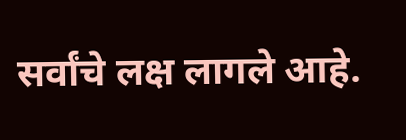सर्वांचे लक्ष लागले आहे.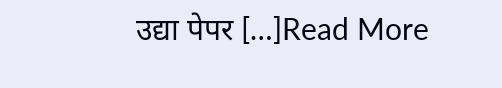उद्या पेपर […]Read More